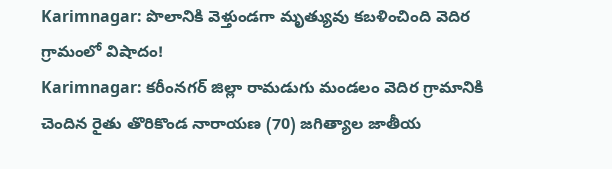Karimnagar: పొలానికి వెళ్తుండగా మృత్యువు కబళించింది వెదిర గ్రామంలో విషాదం!
Karimnagar: కరీంనగర్ జిల్లా రామడుగు మండలం వెదిర గ్రామానికి చెందిన రైతు తొరికొండ నారాయణ (70) జగిత్యాల జాతీయ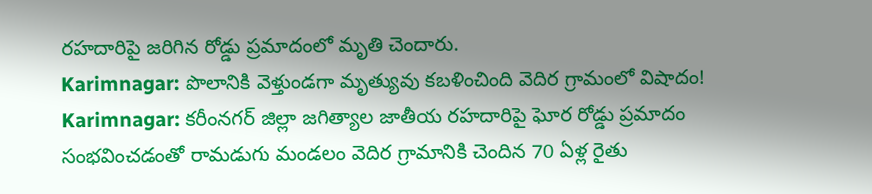రహదారిపై జరిగిన రోడ్డు ప్రమాదంలో మృతి చెందారు.
Karimnagar: పొలానికి వెళ్తుండగా మృత్యువు కబళించింది వెదిర గ్రామంలో విషాదం!
Karimnagar: కరీంనగర్ జిల్లా జగిత్యాల జాతీయ రహదారిపై ఘోర రోడ్డు ప్రమాదం సంభవించడంతో రామడుగు మండలం వెదిర గ్రామానికి చెందిన 70 ఏళ్ల రైతు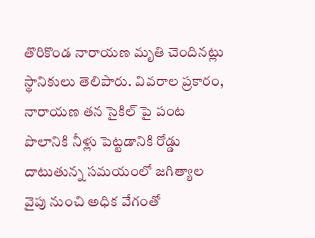తొరికొండ నారాయణ మృతి చెందినట్లు స్థానికులు తెలిపారు. వివరాల ప్రకారం, నారాయణ తన సైకిల్ పై పంట పొలానికి నీళ్లు పెట్టడానికి రోడ్డు దాటుతున్న సమయంలో జగిత్యాల వైపు నుంచి అధిక వేగంతో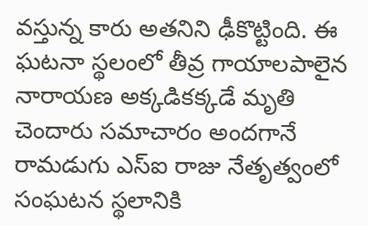వస్తున్న కారు అతనిని ఢీకొట్టింది. ఈ ఘటనా స్థలంలో తీవ్ర గాయాలపాలైన నారాయణ అక్కడికక్కడే మృతి చెందారు సమాచారం అందగానే రామడుగు ఎస్ఐ రాజు నేతృత్వంలో సంఘటన స్థలానికి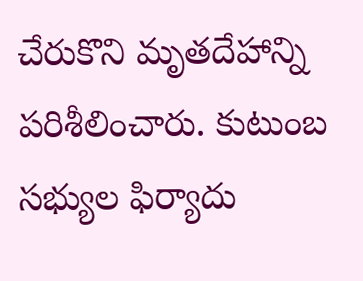చేరుకొని మృతదేహాన్ని పరిశీలించారు. కుటుంబ సభ్యుల ఫిర్యాదు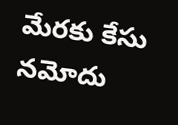మేరకు కేసు నమోదు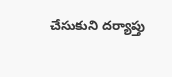చేసుకుని దర్యాప్తు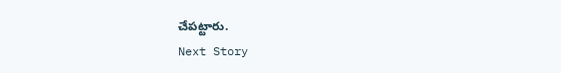చేపట్టారు.
Next Story